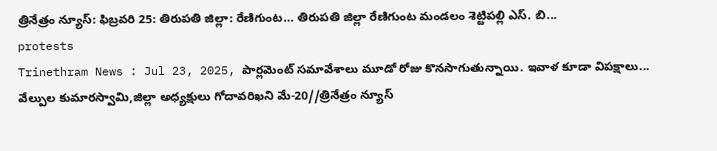త్రినేత్రం న్యూస్: ఫిబ్రవరి 25: తిరుపతి జిల్లా: రేణిగుంట… తిరుపతి జిల్లా రేణిగుంట మండలం శెట్టిపల్లి ఎస్. బి...
protests
Trinethram News : Jul 23, 2025, పార్లమెంట్ సమావేశాలు మూడో రోజు కొనసాగుతున్నాయి. ఇవాళ కూడా విపక్షాలు...
వేల్పుల కుమారస్వామి,జిల్లా అధ్యక్షులు గోదావరిఖని మే-20//త్రినేత్రం న్యూస్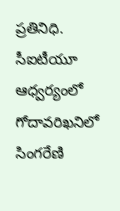ప్రతినిధి. సీఐటీయూ ఆధ్వర్యంలో గోదావరిఖనిలో సింగరేణి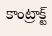కాంట్రాక్ట్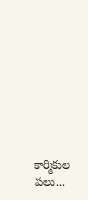కార్మికుల పలు...